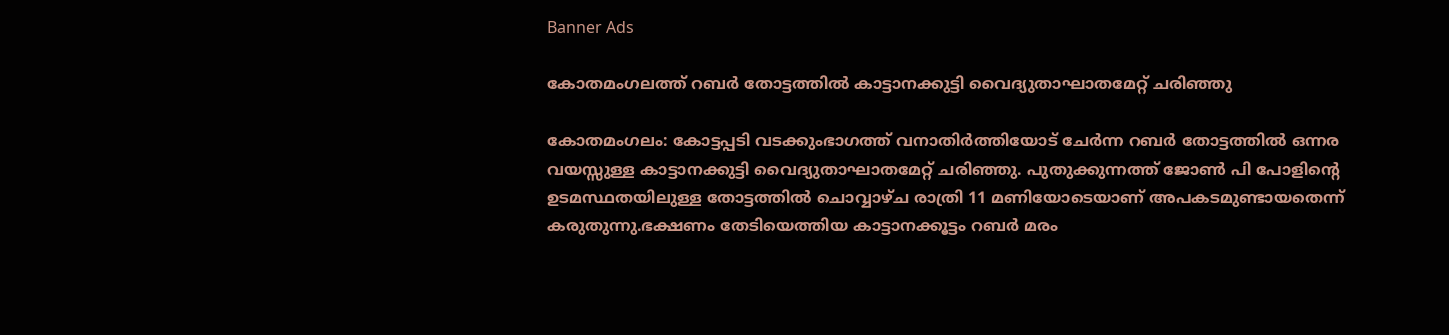Banner Ads

കോതമംഗലത്ത് റബർ തോട്ടത്തിൽ കാട്ടാനക്കുട്ടി വൈദ്യുതാഘാതമേറ്റ് ചരിഞ്ഞു

കോതമംഗലം: കോട്ടപ്പടി വടക്കുംഭാഗത്ത് വനാതിർത്തിയോട് ചേർന്ന റബർ തോട്ടത്തിൽ ഒന്നര വയസ്സുള്ള കാട്ടാനക്കുട്ടി വൈദ്യുതാഘാതമേറ്റ് ചരിഞ്ഞു. പുതുക്കുന്നത്ത് ജോൺ പി പോളിന്റെ ഉടമസ്ഥതയിലുള്ള തോട്ടത്തിൽ ചൊവ്വാഴ്ച രാത്രി 11 മണിയോടെയാണ് അപകടമുണ്ടായതെന്ന് കരുതുന്നു.ഭക്ഷണം തേടിയെത്തിയ കാട്ടാനക്കൂട്ടം റബർ മരം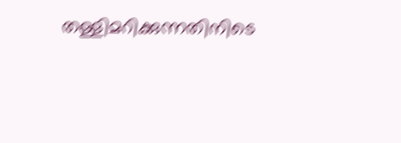തള്ളിമറിക്കുന്നതിനിടെ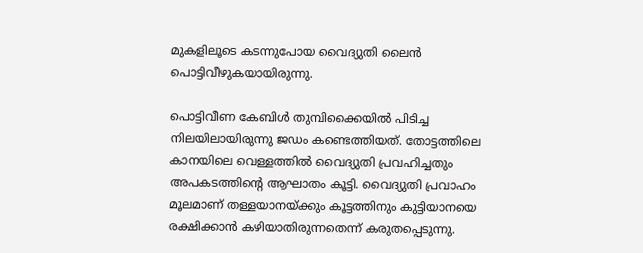മുകളിലൂടെ കടന്നുപോയ വൈദ്യുതി ലൈൻ പൊട്ടിവീഴുകയായിരുന്നു.

പൊട്ടിവീണ കേബിൾ തുമ്പിക്കൈയിൽ പിടിച്ച നിലയിലായിരുന്നു ജഡം കണ്ടെത്തിയത്. തോട്ടത്തിലെ കാനയിലെ വെള്ളത്തിൽ വൈദ്യുതി പ്രവഹിച്ചതും അപകടത്തിന്റെ ആഘാതം കൂട്ടി. വൈദ്യുതി പ്രവാഹം മൂലമാണ് തള്ളയാനയ്ക്കും കൂട്ടത്തിനും കുട്ടിയാനയെ രക്ഷിക്കാൻ കഴിയാതിരുന്നതെന്ന് കരുതപ്പെടുന്നു.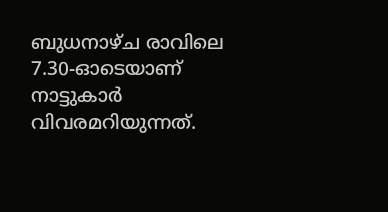ബുധനാഴ്ച രാവിലെ 7.30-ഓടെയാണ് നാട്ടുകാർ വിവരമറിയുന്നത്.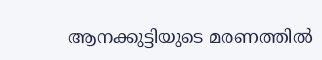ആനക്കുട്ടിയുടെ മരണത്തിൽ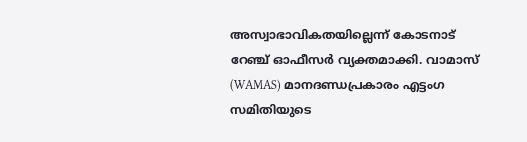അസ്വാഭാവികതയില്ലെന്ന് കോടനാട് റേഞ്ച് ഓഫീസർ വ്യക്തമാക്കി. വാമാസ് (WAMAS) മാനദണ്ഡപ്രകാരം എട്ടംഗ സമിതിയുടെ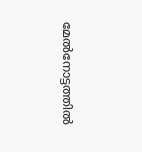മേൽനോട്ടത്തിൽ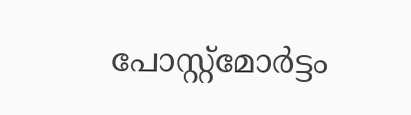പോസ്റ്റ്മോർട്ടം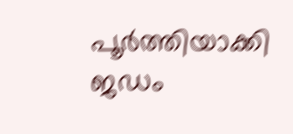പൂർത്തിയാക്കി ജഡം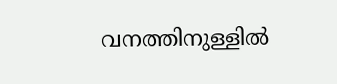വനത്തിനുള്ളിൽ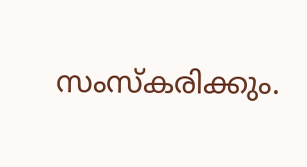സംസ്കരിക്കും.